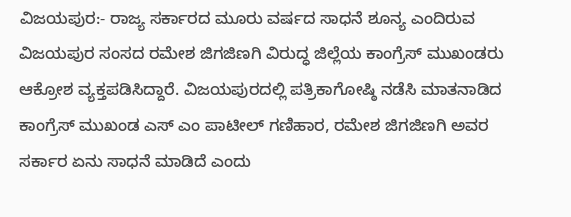ವಿಜಯಪುರ:- ರಾಜ್ಯ ಸರ್ಕಾರದ ಮೂರು ವರ್ಷದ ಸಾಧನೆ ಶೂನ್ಯ ಎಂದಿರುವ ವಿಜಯಪುರ ಸಂಸದ ರಮೇಶ ಜಿಗಜಿಣಗಿ ವಿರುದ್ಧ ಜಿಲ್ಲೆಯ ಕಾಂಗ್ರೆಸ್ ಮುಖಂಡರು ಆಕ್ರೋಶ ವ್ಯಕ್ತಪಡಿಸಿದ್ದಾರೆ. ವಿಜಯಪುರದಲ್ಲಿ ಪತ್ರಿಕಾಗೋಷ್ಠಿ ನಡೆಸಿ ಮಾತನಾಡಿದ ಕಾಂಗ್ರೆಸ್ ಮುಖಂಡ ಎಸ್ ಎಂ ಪಾಟೀಲ್ ಗಣಿಹಾರ, ರಮೇಶ ಜಿಗಜಿಣಗಿ ಅವರ ಸರ್ಕಾರ ಏನು ಸಾಧನೆ ಮಾಡಿದೆ ಎಂದು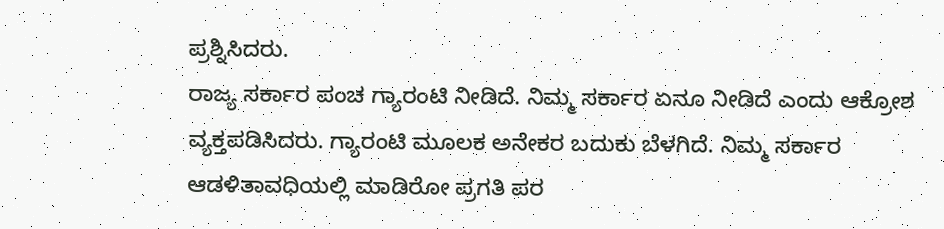ಪ್ರಶ್ನಿಸಿದರು.
ರಾಜ್ಯ ಸರ್ಕಾರ ಪಂಚ ಗ್ಯಾರಂಟಿ ನೀಡಿದೆ. ನಿಮ್ಮ ಸರ್ಕಾರ ಏನೂ ನೀಡಿದೆ ಎಂದು ಆಕ್ರೋಶ ವ್ಯಕ್ತಪಡಿಸಿದರು. ಗ್ಯಾರಂಟಿ ಮೂಲಕ ಅನೇಕರ ಬದುಕು ಬೆಳಗಿದೆ. ನಿಮ್ಮ ಸರ್ಕಾರ ಆಡಳಿತಾವಧಿಯಲ್ಲಿ ಮಾಡಿರೋ ಪ್ರಗತಿ ಪರ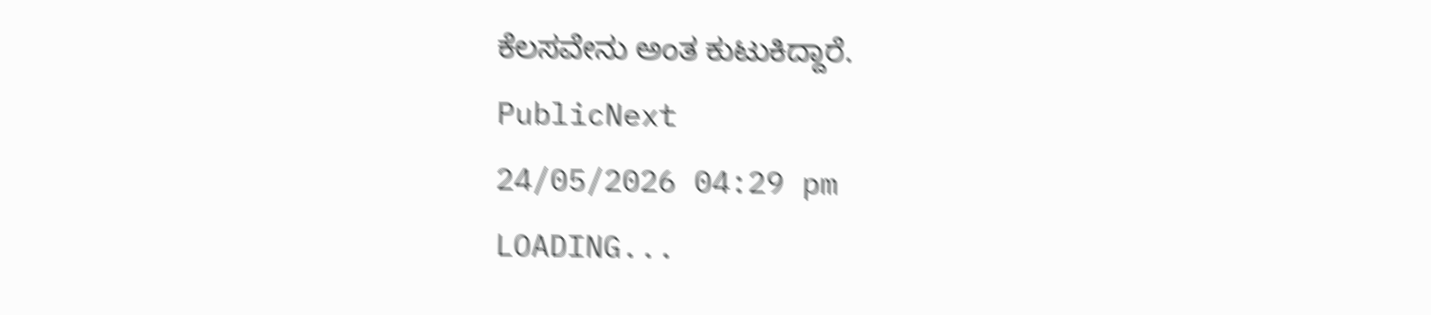ಕೆಲಸವೇನು ಅಂತ ಕುಟುಕಿದ್ದಾರೆ.
PublicNext
24/05/2026 04:29 pm
LOADING...